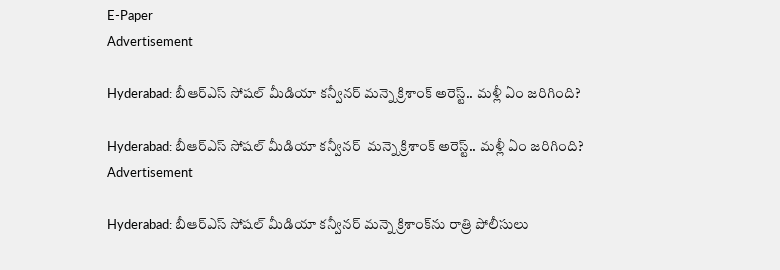E-Paper
Advertisement

Hyderabad: బీఆర్ఎస్ సోషల్ మీడియా కన్వీనర్ మన్నె క్రిశాంక్ అరెస్ట్.. మళ్లీ ఏం జరిగింది?

Hyderabad: బీఆర్ఎస్ సోషల్ మీడియా కన్వీనర్  మన్నె క్రిశాంక్ అరెస్ట్.. మళ్లీ ఏం జరిగింది?
Advertisement

Hyderabad: బీఆర్ఎస్ సోషల్ మీడియా కన్వీనర్ మన్నె క్రిశాంక్‌ను రాత్రి పోలీసులు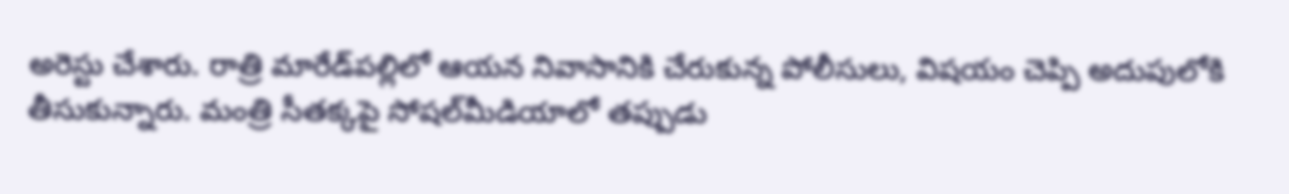అరెస్టు చేశారు. రాత్రి మారేడ్‌పల్లిలో ఆయన నివాసానికి చేరుకున్న పోలీసులు, విషయం చెప్పి అదుపులోకి తీసుకున్నారు. మంత్రి సీతక్కపై సోషల్‌మీడియాలో తప్పుడు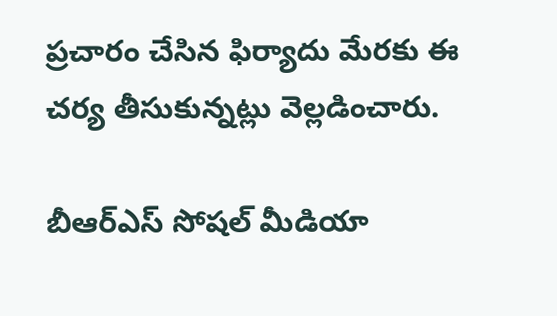ప్రచారం చేసిన ఫిర్యాదు మేరకు ఈ చర్య తీసుకున్నట్లు వెల్లడించారు.

బీఆర్ఎస్ సోషల్ మీడియా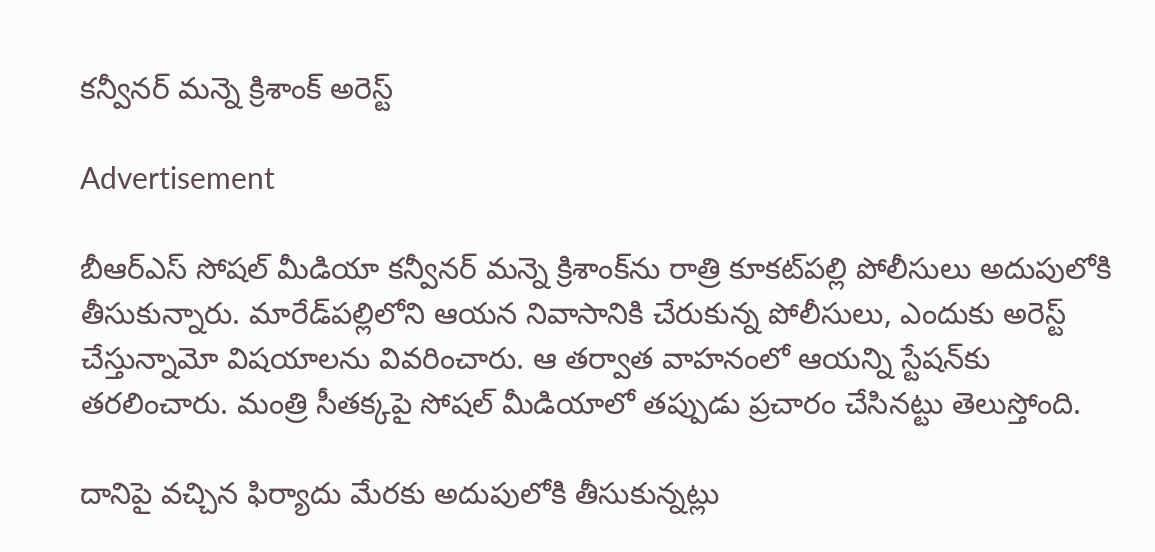కన్వీనర్ మన్నె క్రిశాంక్ అరెస్ట్

Advertisement

బీఆర్ఎస్ సోషల్ మీడియా కన్వీనర్ మన్నె క్రిశాంక్‌ను రాత్రి కూకట్‌పల్లి పోలీసులు అదుపులోకి తీసుకున్నారు. మారేడ్‌పల్లిలోని ఆయన నివాసానికి చేరుకున్న పోలీసులు, ఎందుకు అరెస్ట్ చేస్తున్నామో విషయాలను వివరించారు. ఆ తర్వాత వాహనంలో ఆయన్ని స్టేషన్‌కు తరలించారు. మంత్రి సీతక్కపై సోషల్ మీడియాలో తప్పుడు ప్రచారం చేసినట్టు తెలుస్తోంది.

దానిపై వచ్చిన ఫిర్యాదు మేరకు అదుపులోకి తీసుకున్నట్లు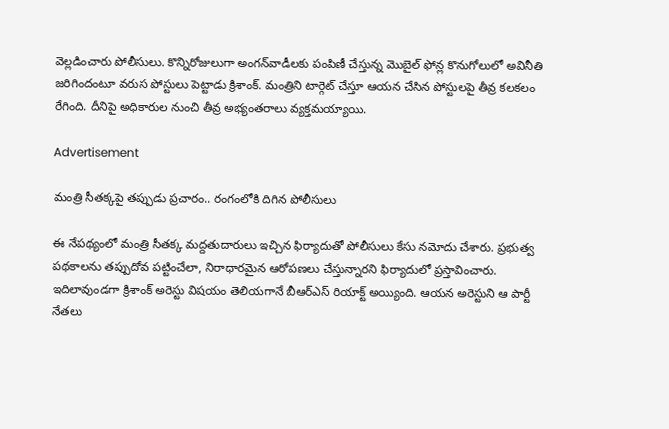వెల్లడించారు పోలీసులు. కొన్నిరోజులుగా అంగన్‌వాడీలకు పంపిణీ చేస్తున్న మొబైల్ ఫోన్ల కొనుగోలులో అవినీతి జరిగిందంటూ వరుస పోస్టులు పెట్టాడు క్రిశాంక్. మంత్రిని టార్గెట్ చేస్తూ ఆయన చేసిన పోస్టులపై తీవ్ర కలకలం రేగింది. దీనిపై అధికారుల నుంచి తీవ్ర అభ్యంతరాలు వ్యక్తమయ్యాయి.

Advertisement

మంత్రి సీతక్కపై తప్పుడు ప్రచారం.. రంగంలోకి దిగిన పోలీసులు

ఈ నేపథ్యంలో మంత్రి సీతక్క మద్దతుదారులు ఇచ్చిన ఫిర్యాదుతో పోలీసులు కేసు నమోదు చేశారు. ప్రభుత్వ పథకాలను తప్పుదోవ పట్టించేలా, నిరాధారమైన ఆరోపణలు చేస్తున్నారని ఫిర్యాదులో ప్రస్తావించారు. ఇదిలావుండగా క్రిశాంక్ అరెస్టు విషయం తెలియగానే బీఆర్ఎస్ రియాక్ట్ అయ్యింది. ఆయన అరెస్టుని ఆ పార్టీ నేతలు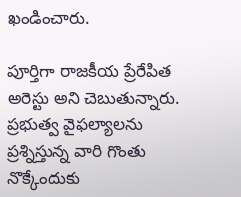ఖండించారు.

పూర్తిగా రాజకీయ ప్రేరేపిత అరెస్టు అని చెబుతున్నారు. ప్రభుత్వ వైఫల్యాలను ప్రశ్నిస్తున్న వారి గొంతు నొక్కేందుకు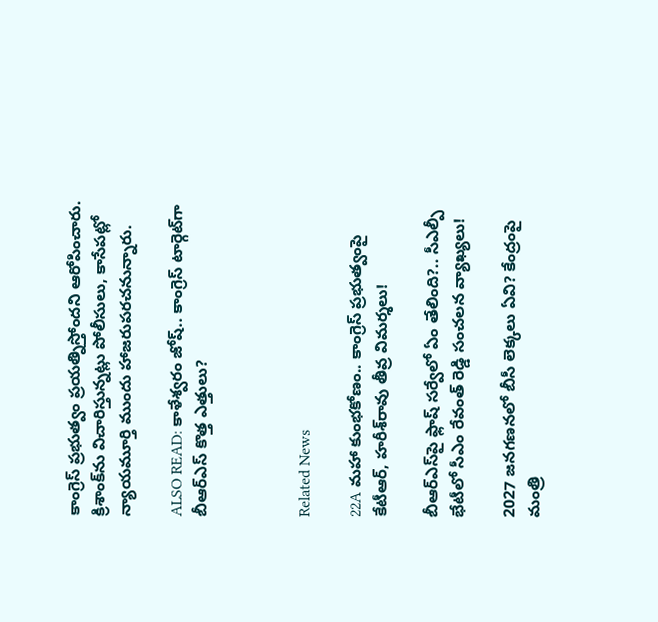కాంగ్రెస్ ప్రభుత్వం ప్రయత్నిస్తోందని ఆరోపించారు. క్రిశాంక్‌ను విచారిస్తున్నట్లు పోలీసులు, కాసేపట్లో న్యాయమూర్తి ముందు హాజరుపరచనున్నారు.

ALSO READ: కాళేశ్వరం జోష్.. కాంగ్రెస్ టార్గెట్‌గా బీఆర్ఎస్ కొత్త ఎత్తులు?



Related News

22A మహా కుంభకోణం.. కాంగ్రెస్ ప్రభుత్వంపై కేటీఆర్, హరీశ్‌రావు తీవ్ర విమర్శలు!

బీఆర్ఎస్‌పై ఫ్లాష్ సర్వేలో ఏం తేలింది?.. సీఎల్పీ భేటీలో సీఎం రేవంత్ రెడ్డి సంచలన వ్యాఖ్యలు!

2027 జనగణనలో బీసీ లెక్కలు ఏవి? కేంద్రంపై మంత్రి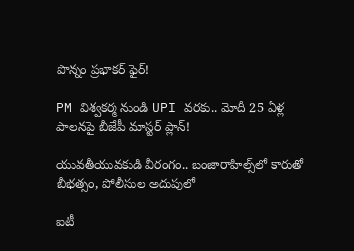పొన్నం ప్రభాకర్ ఫైర్!

PM విశ్వకర్మ నుండి UPI వరకు.. మోదీ 25 ఏళ్ల పాలనపై బీజేపీ మాస్టర్ ప్లాన్!

యువతీయువకుడి వీరంగం.. బంజారాహిల్స్‌లో కారుతో బీభత్సం, పోలీసుల అదుపులో

ఐటీ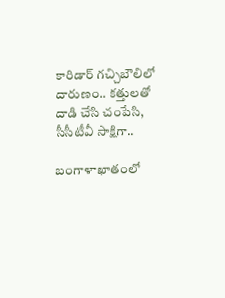కారిడార్ గచ్చిబౌలిలో దారుణం.. కత్తులతో దాడి చేసి చంపేసి, సీసీటీవీ సాక్షిగా..

బంగాళాఖాతంలో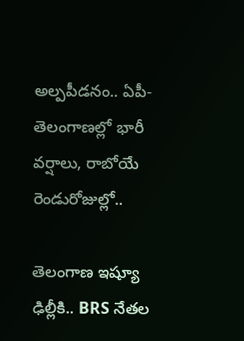అల్పపీడనం.. ఏపీ-తెలంగాణల్లో భారీ వర్షాలు, రాబోయే రెండురోజుల్లో..

తెలంగాణ ఇష్యూ ఢిల్లీకి.. BRS నేతల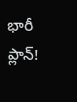భారీ ప్లాన్!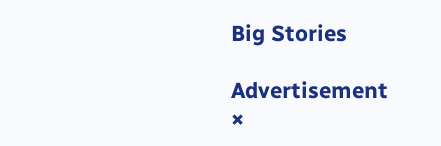Big Stories

Advertisement
×